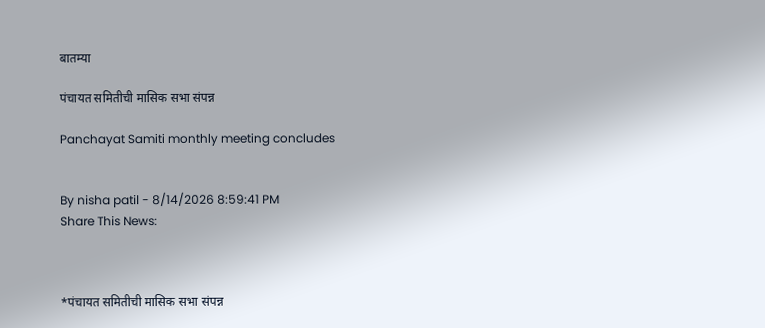बातम्या

पंचायत समितीची मासिक सभा संपन्न

Panchayat Samiti monthly meeting concludes


By nisha patil - 8/14/2026 8:59:41 PM
Share This News:



*पंचायत समितीची मासिक सभा संपन्न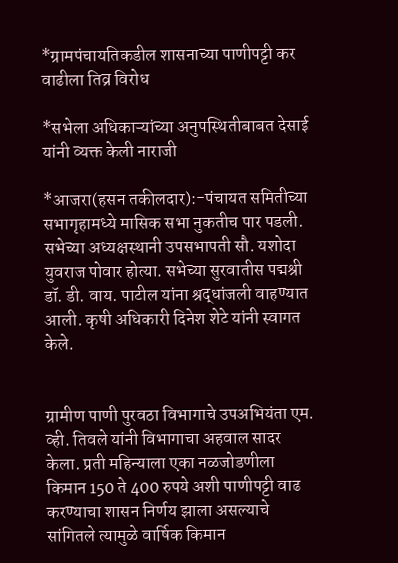*ग्रामपंचायतिकडील शासनाच्या पाणीपट्टी कर वाढीला तिव्र विरोध

*सभेला अधिकाऱ्यांच्या अनुपस्थितीबाबत देसाई यांनी व्यक्त केली नाराजी

*आजरा(हसन तकीलदार):-पंचायत समितीच्या सभागृहामध्ये मासिक सभा नुकतीच पार पडली. सभेच्या अध्यक्षस्थानी उपसभापती सौ. यशोदा युवराज पोवार होत्या. सभेच्या सुरवातीस पद्मश्री डॉ. डी. वाय. पाटील यांना श्रद्धांजली वाहण्यात आली. कृषी अधिकारी दिनेश शेटे यांनी स्वागत केले.


ग्रामीण पाणी पुरवठा विभागाचे उपअभियंता एम. व्ही. तिवले यांनी विभागाचा अहवाल सादर केला. प्रती महिन्याला एका नळजोडणीला किमान 150 ते 400 रुपये अशी पाणीपट्टी वाढ करण्याचा शासन निर्णय झाला असल्याचे सांगितले त्यामुळे वार्षिक किमान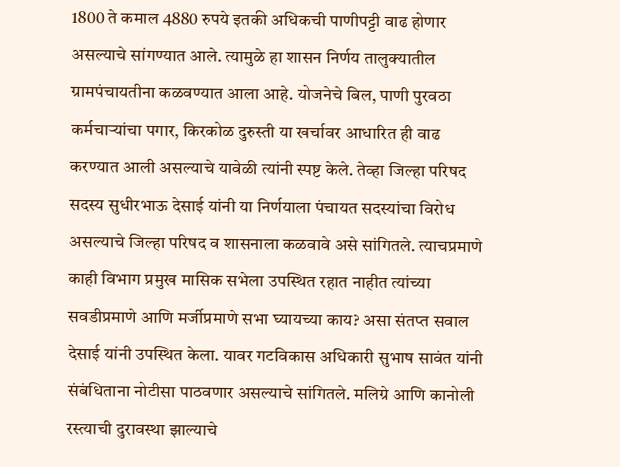1800 ते कमाल 4880 रुपये इतकी अधिकची पाणीपट्टी वाढ होणार असल्याचे सांगण्यात आले. त्यामुळे हा शासन निर्णय तालुक्यातील ग्रामपंचायतीना कळवण्यात आला आहे. योजनेचे बिल, पाणी पुरवठा कर्मचाऱ्यांचा पगार, किरकोळ दुरुस्ती या खर्चावर आधारित ही वाढ करण्यात आली असल्याचे यावेळी त्यांनी स्पष्ट केले. तेव्हा जिल्हा परिषद सदस्य सुधीरभाऊ देसाई यांनी या निर्णयाला पंचायत सदस्यांचा विरोध असल्याचे जिल्हा परिषद व शासनाला कळवावे असे सांगितले. त्याचप्रमाणे काही विभाग प्रमुख मासिक सभेला उपस्थित रहात नाहीत त्यांच्या सवडीप्रमाणे आणि मर्जीप्रमाणे सभा घ्यायच्या काय? असा संतप्त सवाल देसाई यांनी उपस्थित केला. यावर गटविकास अधिकारी सुभाष सावंत यांनी संबंधिताना नोटीसा पाठवणार असल्याचे सांगितले. मलिग्रे आणि कानोली रस्त्याची दुरावस्था झाल्याचे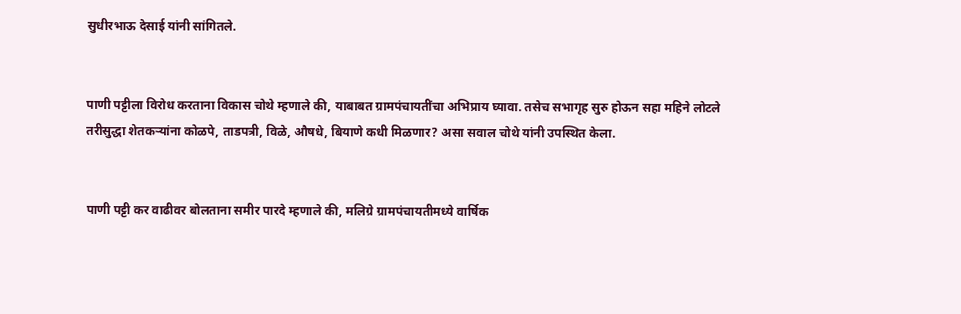सुधीरभाऊ देसाई यांनी सांगितले.


पाणी पट्टीला विरोध करताना विकास चोथे म्हणाले की, याबाबत ग्रामपंचायतींचा अभिप्राय घ्यावा. तसेच सभागृह सुरु होऊन सहा महिने लोटले तरीसुद्धा शेतकऱ्यांना कोळपे, ताडपत्री, विळे, औषधे, बियाणे कधी मिळणार? असा सवाल चोथे यांनी उपस्थित केला.


पाणी पट्टी कर वाढीवर बोलताना समीर पारदे म्हणाले की, मलिग्रे ग्रामपंचायतीमध्ये वार्षिक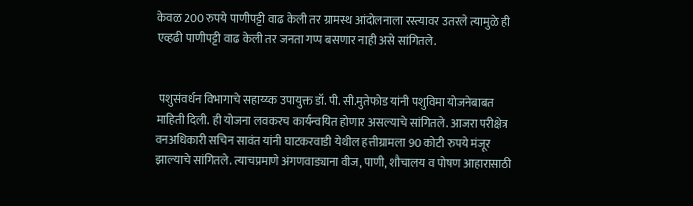केवळ 200 रुपये पाणीपट्टी वाढ केली तर ग्रामस्थ आंदोलनाला रस्त्यावर उतरले त्यामुळे ही एव्हढी पाणीपट्टी वाढ केली तर जनता गप्प बसणार नाही असे सांगितले.


 पशुसंवर्धन विभागाचे सहाय्य्क उपायुक्त डॉ. पी. सी.मुतेफोड यांनी पशुविमा योजनेबाबत माहिती दिली. ही योजना लवकरच कार्यन्वयित होणार असल्याचे सांगितले. आजरा परीक्षेत्र वनअधिकारी सचिन सावंत यांनी घाटकरवाडी येथील हत्तीग्रामला 90 कोटी रुपये मंजूर झाल्याचे सांगितले. त्याचप्रमाणे अंगणवाड्याना वीज, पाणी, शौचालय व पोषण आहारासाठी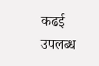कढई उपलब्ध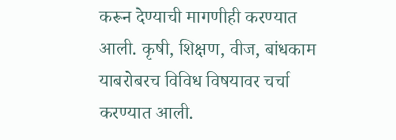करून देण्याची मागणीही करण्यात आली. कृषी, शिक्षण, वीज, बांधकाम याबरोबरच विविध विषयावर चर्चा करण्यात आली.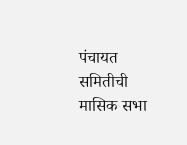पंचायत समितीची मासिक सभा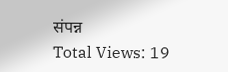संपन्न
Total Views: 19